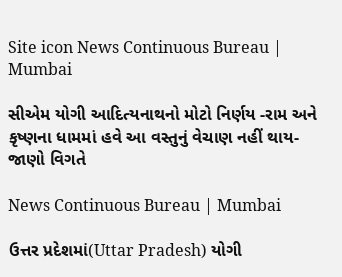Site icon News Continuous Bureau | Mumbai

સીએમ યોગી આદિત્યનાથનો મોટો નિર્ણય -રામ અને કૃષ્ણના ધામમાં હવે આ વસ્તુનું વેચાણ નહીં થાય- જાણો વિગતે

News Continuous Bureau | Mumbai

ઉત્તર પ્રદેશમાં(Uttar Pradesh) યોગી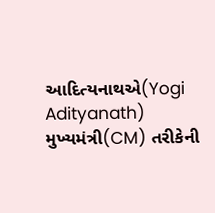આદિત્યનાથએ(Yogi Adityanath) મુખ્યમંત્રી(CM) તરીકેની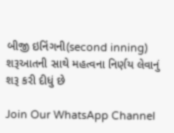બીજી ઇનિંગની(second inning) શરૂઆતની સાથે મહત્વના નિર્ણય લેવાનું શરૂ કરી દીધું છે

Join Our WhatsApp Channel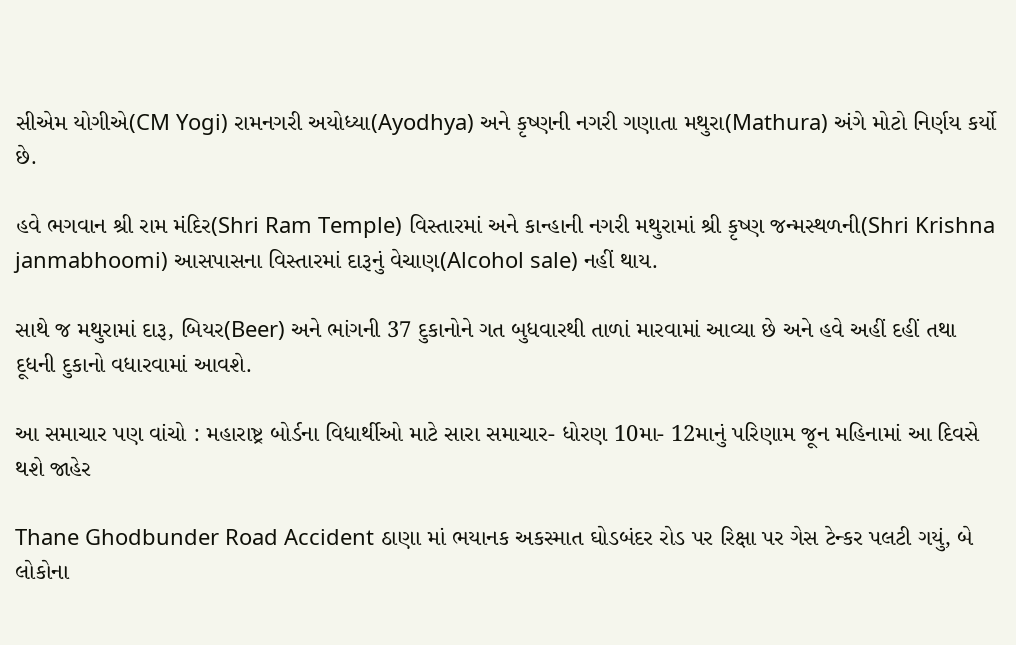સીએમ યોગીએ(CM Yogi) રામનગરી અયોધ્યા(Ayodhya) અને કૃષ્ણની નગરી ગણાતા મથુરા(Mathura) અંગે મોટો નિર્ણય કર્યો છે.

હવે ભગવાન શ્રી રામ મંદિર(Shri Ram Temple) વિસ્તારમાં અને કાન્હાની નગરી મથુરામાં શ્રી કૃષ્ણ જન્મસ્થળની(Shri Krishna janmabhoomi) આસપાસના વિસ્તારમાં દારૂનું વેચાણ(Alcohol sale) નહીં થાય.

સાથે જ મથુરામાં દારૂ, બિયર(Beer) અને ભાંગની 37 દુકાનોને ગત બુધવારથી તાળાં મારવામાં આવ્યા છે અને હવે અહીં દહીં તથા દૂધની દુકાનો વધારવામાં આવશે.

આ સમાચાર પણ વાંચો : મહારાષ્ટ્ર બોર્ડના વિધાર્થીઓ માટે સારા સમાચાર- ધોરણ 10મા- 12માનું પરિણામ જૂન મહિનામાં આ દિવસે થશે જાહેર

Thane Ghodbunder Road Accident ઠાણા માં ભયાનક અકસ્માત ઘોડબંદર રોડ પર રિક્ષા પર ગેસ ટેન્કર પલટી ગયું, બે લોકોના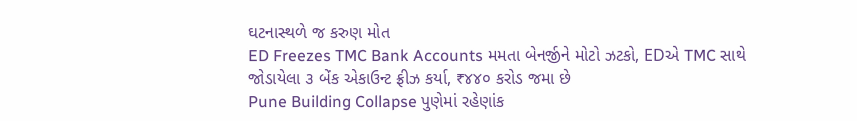ઘટનાસ્થળે જ કરુણ મોત
ED Freezes TMC Bank Accounts મમતા બેનર્જીને મોટો ઝટકો, EDએ TMC સાથે જોડાયેલા ૩ બેંક એકાઉન્ટ ફ્રીઝ કર્યા, ₹૪૪૦ કરોડ જમા છે
Pune Building Collapse પુણેમાં રહેણાંક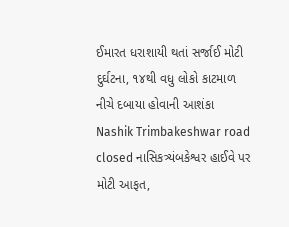ઈમારત ધરાશાયી થતાં સર્જાઈ મોટી દુર્ઘટના, ૧૪થી વધુ લોકો કાટમાળ નીચે દબાયા હોવાની આશંકા
Nashik Trimbakeshwar road closed નાસિકત્ર્યંબકેશ્વર હાઈવે પર મોટી આફત,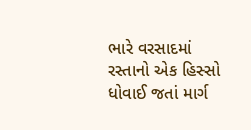ભારે વરસાદમાં રસ્તાનો એક હિસ્સો ધોવાઈ જતાં માર્ગ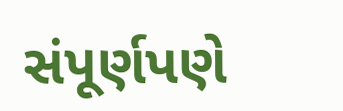સંપૂર્ણપણે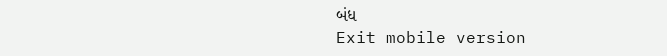બંધ
Exit mobile version